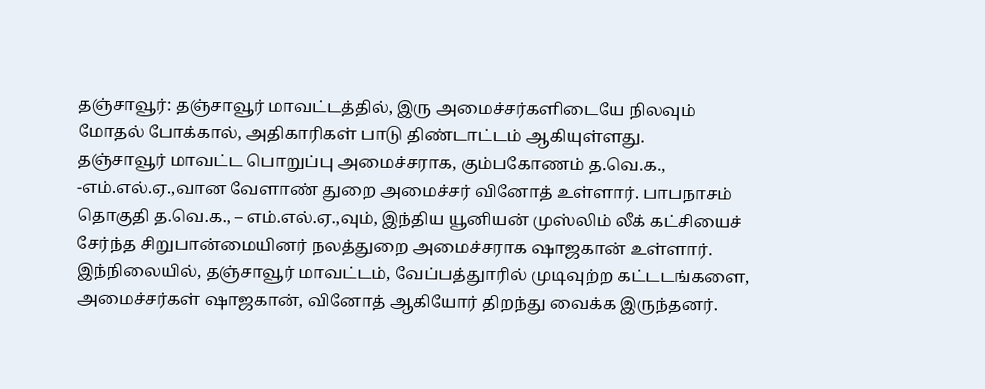தஞ்சாவூர்: தஞ்சாவூர் மாவட்டத்தில், இரு அமைச்சர்களிடையே நிலவும் மோதல் போக்கால், அதிகாரிகள் பாடு திண்டாட்டம் ஆகியுள்ளது.
தஞ்சாவூர் மாவட்ட பொறுப்பு அமைச்சராக, கும்பகோணம் த.வெ.க., -எம்.எல்.ஏ.,வான வேளாண் துறை அமைச்சர் வினோத் உள்ளார். பாபநாசம் தொகுதி த.வெ.க., – எம்.எல்.ஏ.,வும், இந்திய யூனியன் முஸ்லிம் லீக் கட்சியைச் சேர்ந்த சிறுபான்மையினர் நலத்துறை அமைச்சராக ஷாஜகான் உள்ளார்.
இந்நிலையில், தஞ்சாவூர் மாவட்டம், வேப்பத்துாரில் முடிவுற்ற கட்டடங்களை, அமைச்சர்கள் ஷாஜகான், வினோத் ஆகியோர் திறந்து வைக்க இருந்தனர்.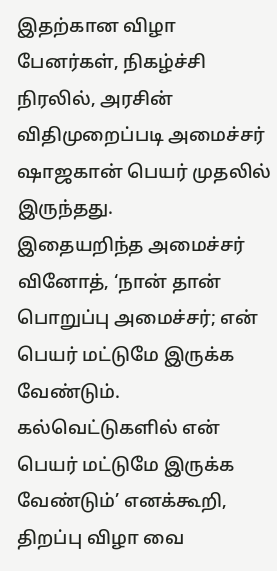இதற்கான விழா பேனர்கள், நிகழ்ச்சி நிரலில், அரசின் விதிமுறைப்படி அமைச்சர் ஷாஜகான் பெயர் முதலில் இருந்தது.
இதையறிந்த அமைச்சர் வினோத், ‘நான் தான் பொறுப்பு அமைச்சர்; என் பெயர் மட்டுமே இருக்க வேண்டும். கல்வெட்டுகளில் என் பெயர் மட்டுமே இருக்க வேண்டும்’ எனக்கூறி, திறப்பு விழா வை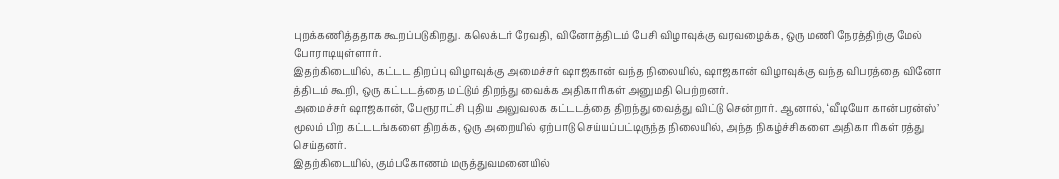புறக்கணித்ததாக கூறப்படுகிறது. கலெக்டர் ரேவதி, வினோத்திடம் பேசி விழாவுக்கு வரவழைக்க, ஒரு மணி நேரத்திற்கு மேல் போராடியுள்ளார்.
இதற்கிடையில், கட்டட திறப்பு விழாவுக்கு அமைச்சர் ஷாஜகான் வந்த நிலையில், ஷாஜகான் விழாவுக்கு வந்த விபரத்தை வினோ த்திடம் கூறி, ஒரு கட்டடத்தை மட்டும் திறந்து வைக்க அதிகாரிகள் அனுமதி பெற்றனர்.
அமைச்சர் ஷாஜகான், பேரூராட்சி புதிய அலுவலக கட்டடத்தை திறந்து வைத்து விட்டு சென்றார். ஆனால், ‘வீடியோ கான்பரன்ஸ்’ மூலம் பிற கட்டடங்களை திறக்க, ஒரு அறையில் ஏற்பாடு செய்யப்பட்டிருந்த நிலையில், அந்த நிகழ்ச்சிகளை அதிகா ரிகள் ரத்து செய்தனர்.
இதற்கிடையில், கும்பகோணம் மருத்துவமனையில்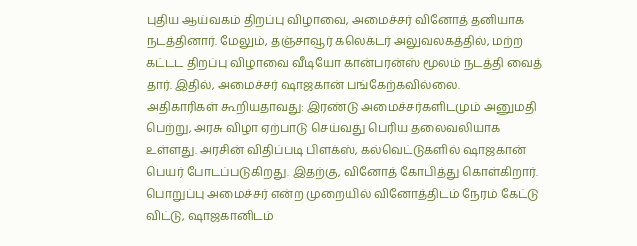புதிய ஆய்வகம் திறப்பு விழாவை, அமைச்சர் வினோத் தனியாக நடத்தினார். மேலும், தஞ்சாவூர் கலெக்டர் அலுவலகத்தில், மற்ற கட்டட திறப்பு விழாவை வீடியோ கான்பரன்ஸ் மூலம் நடத்தி வைத் தார். இதில், அமைச்சர் ஷாஜகான் பங்கேற்கவில்லை.
அதிகாரிகள் கூறியதாவது: இரண்டு அமைச்சர்களிடமும் அனுமதி பெற்று, அரசு விழா ஏற்பாடு செய்வது பெரிய தலைவலியாக உள்ளது. அரசின் விதிப்படி பிளக்ஸ், கல்வெட்டுகளில் ஷாஜகான் பெயர் போடப்படுகிறது. இதற்கு, வினோத் கோபித்து கொள்கிறார்.
பொறுப்பு அமைச்சர் என்ற முறையில் வினோத்திடம் நேரம் கேட்டு விட்டு, ஷாஜகானிடம்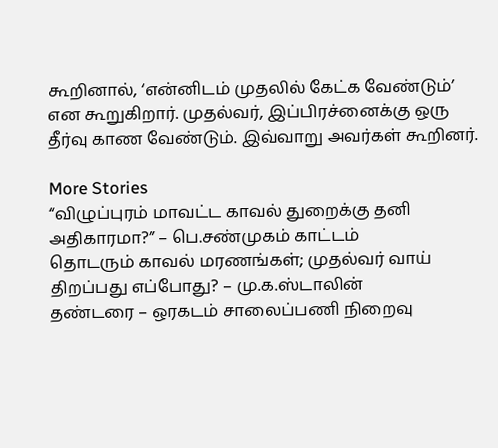கூறினால், ‘என்னிடம் முதலில் கேட்க வேண்டும்’ என கூறுகிறார். முதல்வர், இப்பிரச்னைக்கு ஒரு தீர்வு காண வேண்டும். இவ்வாறு அவர்கள் கூறினர்.

More Stories
“விழுப்புரம் மாவட்ட காவல் துறைக்கு தனி அதிகாரமா?” – பெ.சண்முகம் காட்டம்
தொடரும் காவல் மரணங்கள்; முதல்வர் வாய் திறப்பது எப்போது? – மு.க.ஸ்டாலின்
தண்டரை – ஒரகடம் சாலைப்பணி நிறைவு